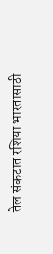तेल संकटात रशिया भारतासाठी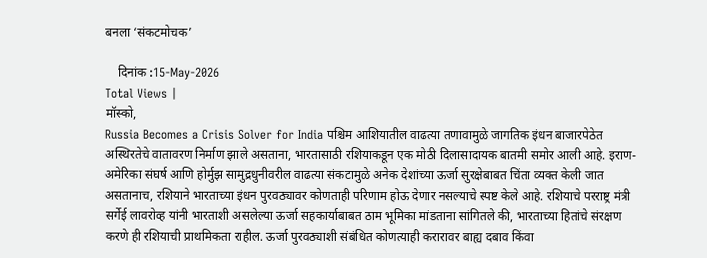बनला ‘संकटमोचक’

    दिनांक :15-May-2026
Total Views |
मॉस्को,
Russia Becomes a Crisis Solver for India पश्चिम आशियातील वाढत्या तणावामुळे जागतिक इंधन बाजारपेठेत अस्थिरतेचे वातावरण निर्माण झाले असताना, भारतासाठी रशियाकडून एक मोठी दिलासादायक बातमी समोर आली आहे. इराण-अमेरिका संघर्ष आणि होर्मुझ सामुद्रधुनीवरील वाढत्या संकटामुळे अनेक देशांच्या ऊर्जा सुरक्षेबाबत चिंता व्यक्त केली जात असतानाच, रशियाने भारताच्या इंधन पुरवठ्यावर कोणताही परिणाम होऊ देणार नसल्याचे स्पष्ट केले आहे. रशियाचे परराष्ट्र मंत्री सर्गेई लावरोव्ह यांनी भारताशी असलेल्या ऊर्जा सहकार्याबाबत ठाम भूमिका मांडताना सांगितले की, भारताच्या हितांचे संरक्षण करणे ही रशियाची प्राथमिकता राहील. ऊर्जा पुरवठ्याशी संबंधित कोणत्याही करारावर बाह्य दबाव किंवा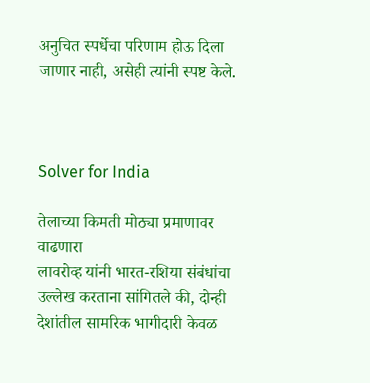अनुचित स्पर्धेचा परिणाम होऊ दिला जाणार नाही, असेही त्यांनी स्पष्ट केले.



Solver for India

तेलाच्या किमती मोठ्या प्रमाणावर वाढणारा
लावरोव्ह यांनी भारत-रशिया संबंधांचा उल्लेख करताना सांगितले की, दोन्ही देशांतील सामरिक भागीदारी केवळ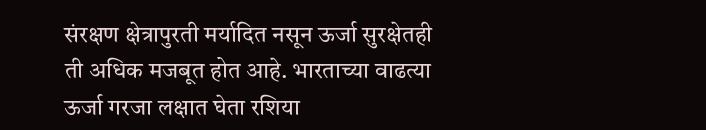संरक्षण क्षेत्रापुरती मर्यादित नसून ऊर्जा सुरक्षेतही ती अधिक मजबूत होत आहे. भारताच्या वाढत्या ऊर्जा गरजा लक्षात घेता रशिया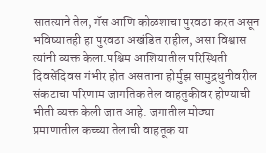सातत्याने तेल, गॅस आणि कोळशाचा पुरवठा करत असून भविष्यातही हा पुरवठा अखंडित राहील, असा विश्वास त्यांनी व्यक्त केला.पश्चिम आशियातील परिस्थिती दिवसेंदिवस गंभीर होत असताना होर्मुझ सामुद्रधुनीवरील संकटाचा परिणाम जागतिक तेल वाहतुकीवर होण्याची भीती व्यक्त केली जात आहे. जगातील मोठ्या प्रमाणातील कच्च्या तेलाची वाहतूक या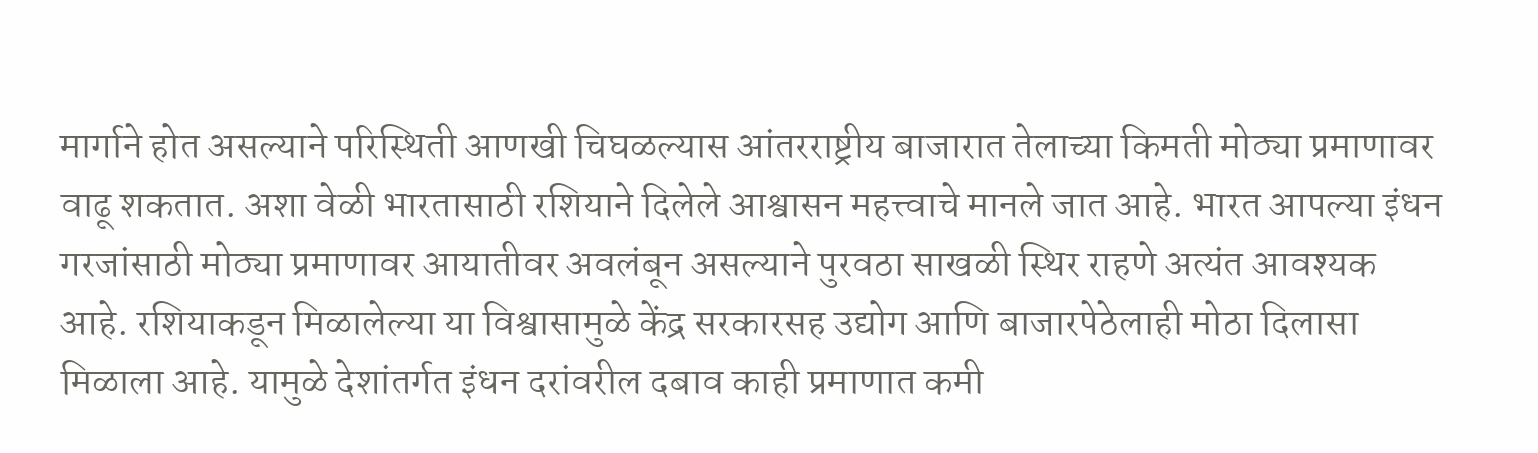मार्गाने होत असल्याने परिस्थिती आणखी चिघळल्यास आंतरराष्ट्रीय बाजारात तेलाच्या किमती मोठ्या प्रमाणावर वाढू शकतात. अशा वेळी भारतासाठी रशियाने दिलेले आश्वासन महत्त्वाचे मानले जात आहे. भारत आपल्या इंधन गरजांसाठी मोठ्या प्रमाणावर आयातीवर अवलंबून असल्याने पुरवठा साखळी स्थिर राहणे अत्यंत आवश्यक आहे. रशियाकडून मिळालेल्या या विश्वासामुळे केंद्र सरकारसह उद्योग आणि बाजारपेठेलाही मोठा दिलासा मिळाला आहे. यामुळे देशांतर्गत इंधन दरांवरील दबाव काही प्रमाणात कमी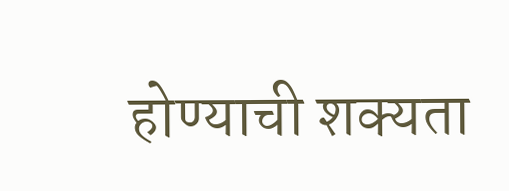होण्याची शक्यता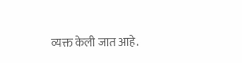व्यक्त केली जात आहे.